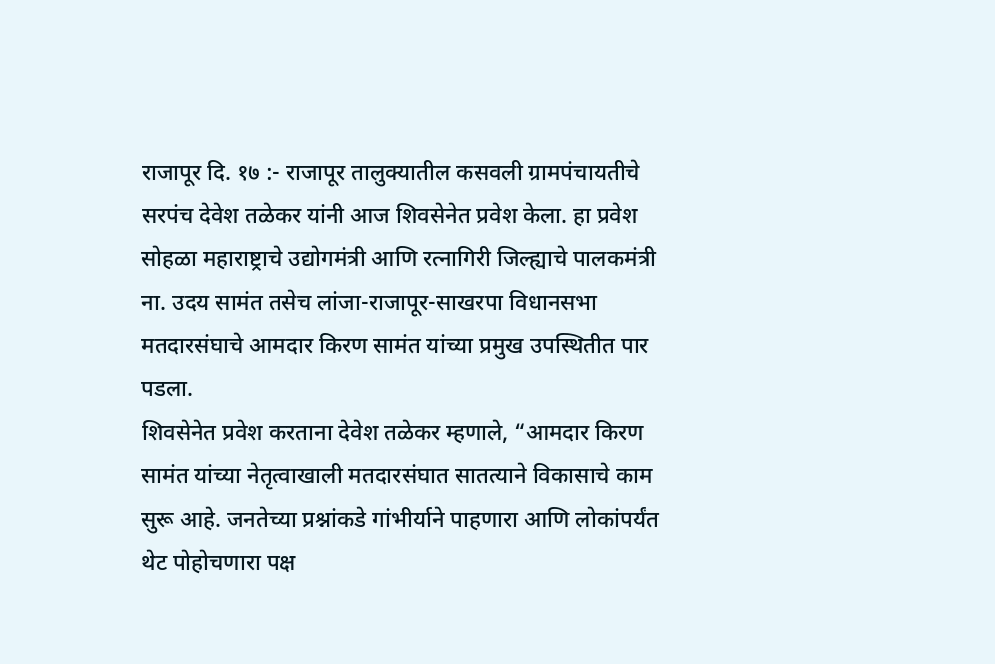राजापूर दि. १७ :- राजापूर तालुक्यातील कसवली ग्रामपंचायतीचे सरपंच देवेश तळेकर यांनी आज शिवसेनेत प्रवेश केला. हा प्रवेश सोहळा महाराष्ट्राचे उद्योगमंत्री आणि रत्नागिरी जिल्ह्याचे पालकमंत्री ना. उदय सामंत तसेच लांजा-राजापूर-साखरपा विधानसभा मतदारसंघाचे आमदार किरण सामंत यांच्या प्रमुख उपस्थितीत पार पडला.
शिवसेनेत प्रवेश करताना देवेश तळेकर म्हणाले, “आमदार किरण सामंत यांच्या नेतृत्वाखाली मतदारसंघात सातत्याने विकासाचे काम सुरू आहे. जनतेच्या प्रश्नांकडे गांभीर्याने पाहणारा आणि लोकांपर्यंत थेट पोहोचणारा पक्ष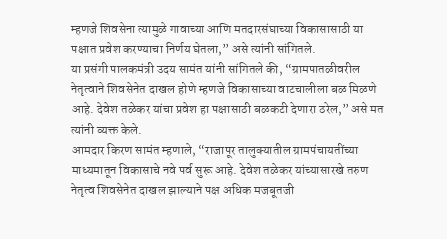म्हणजे शिवसेना त्यामुळे गावाच्या आणि मतदारसंघाच्या विकासासाठी या पक्षात प्रवेश करण्याचा निर्णय घेतला,” असे त्यांनी सांगितले.
या प्रसंगी पालकमंत्री उदय सामंत यांनी सांगितले की, “ग्रामपातळीवरील नेतृत्वाने शिवसेनेत दाखल होणे म्हणजे विकासाच्या वाटचालीला बळ मिळणे आहे. देवेश तळेकर यांचा प्रवेश हा पक्षासाठी बळकटी देणारा ठरेल,” असे मत त्यांनी व्यक्त केले.
आमदार किरण सामंत म्हणाले, “राजापूर तालुक्यातील ग्रामपंचायतींच्या माध्यमातून विकासाचे नवे पर्व सुरू आहे. देवेश तळेकर यांच्यासारखे तरुण नेतृत्व शिवसेनेत दाखल झाल्याने पक्ष अधिक मजबूतजी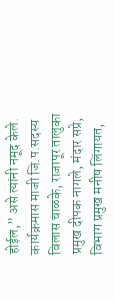होईल,” असे त्यांनी नमूद केले.
कार्यक्रमास माजी जि.प.सदस्य विलास चाळके, राजापूर तालुका प्रमुख दीपक नागले, मंदार सप्रे, विभाग प्रमुख मनीष लिंगायत,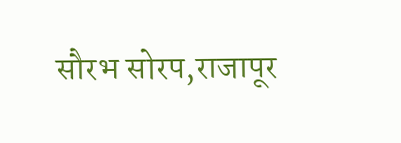सौरभ सोरप,राजापूर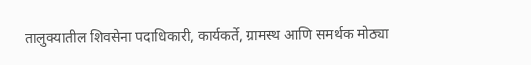तालुक्यातील शिवसेना पदाधिकारी, कार्यकर्ते, ग्रामस्थ आणि समर्थक मोठ्या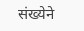संख्येने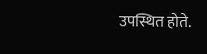उपस्थित होते.